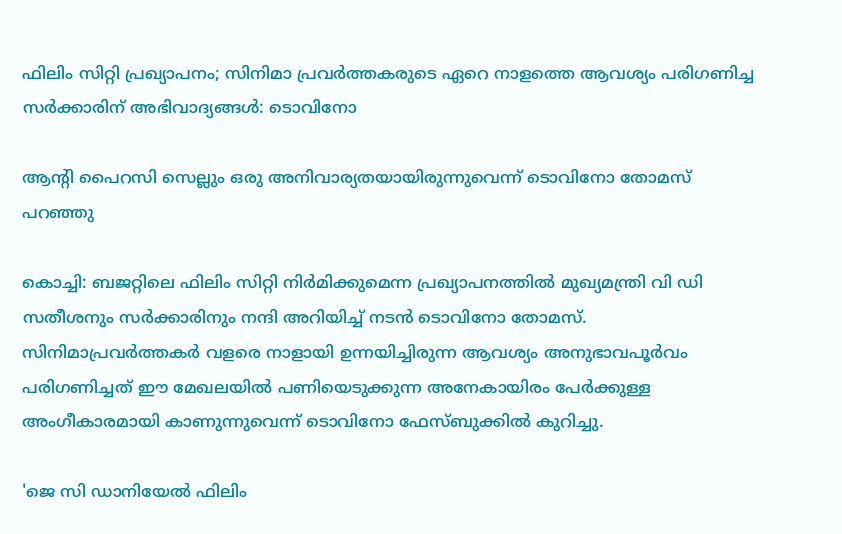ഫിലിം സിറ്റി പ്രഖ്യാപനം; സിനിമാ പ്രവർത്തകരുടെ ഏറെ നാളത്തെ ആവശ്യം പരിഗണിച്ച സർക്കാരിന് അഭിവാദ്യങ്ങൾ: ടൊവിനോ

ആന്റി പൈറസി സെല്ലും ഒരു അനിവാര്യതയായിരുന്നുവെന്ന് ടൊവിനോ തോമസ് പറഞ്ഞു

കൊച്ചി: ബജറ്റിലെ ഫിലിം സിറ്റി നിര്‍മിക്കുമെന്ന പ്രഖ്യാപനത്തില്‍ മുഖ്യമന്ത്രി വി ഡി സതീശനും സര്‍ക്കാരിനും നന്ദി അറിയിച്ച് നടന്‍ ടൊവിനോ തോമസ്. സിനിമാപ്രവര്‍ത്തകര്‍ വളരെ നാളായി ഉന്നയിച്ചിരുന്ന ആവശ്യം അനുഭാവപൂര്‍വം പരിഗണിച്ചത് ഈ മേഖലയില്‍ പണിയെടുക്കുന്ന അനേകായിരം പേര്‍ക്കുള്ള അംഗീകാരമായി കാണുന്നുവെന്ന് ടൊവിനോ ഫേസ്ബുക്കില്‍ കുറിച്ചു.

'ജെ സി ഡാനിയേല്‍ ഫിലിം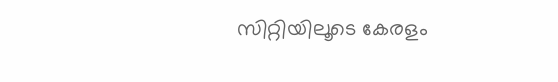സിറ്റിയിലൂടെ കേരളം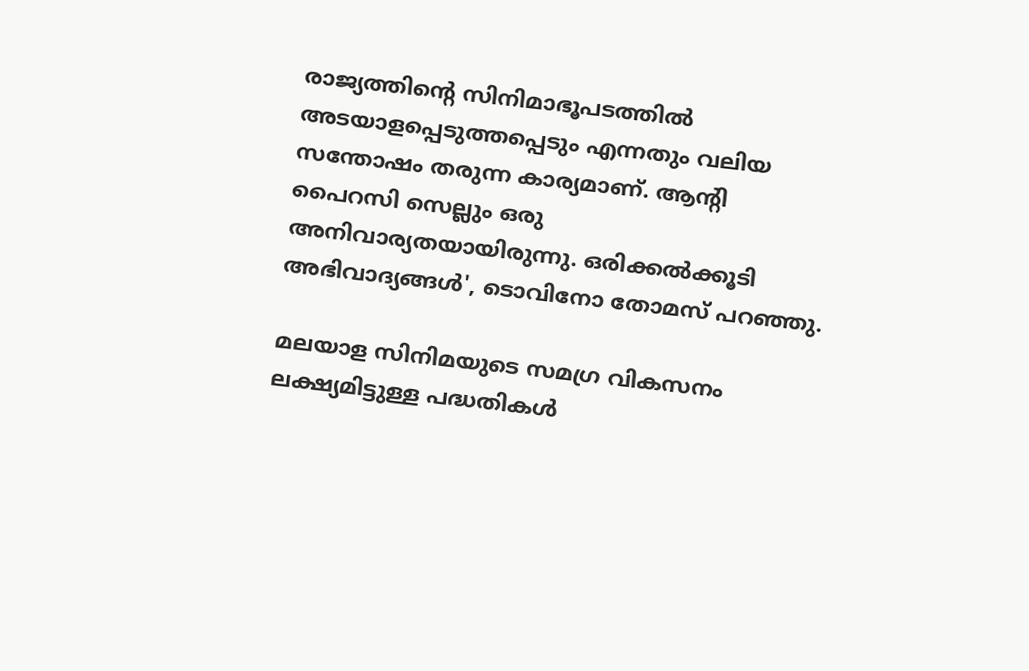രാജ്യത്തിന്റെ സിനിമാഭൂപടത്തില്‍ അടയാളപ്പെടുത്തപ്പെടും എന്നതും വലിയ സന്തോഷം തരുന്ന കാര്യമാണ്. ആന്റി പൈറസി സെല്ലും ഒരു അനിവാര്യതയായിരുന്നു. ഒരിക്കല്‍ക്കൂടി അഭിവാദ്യങ്ങള്‍', ടൊവിനോ തോമസ് പറഞ്ഞു.

മലയാള സിനിമയുടെ സമഗ്ര വികസനം ലക്ഷ്യമിട്ടുള്ള പദ്ധതികള്‍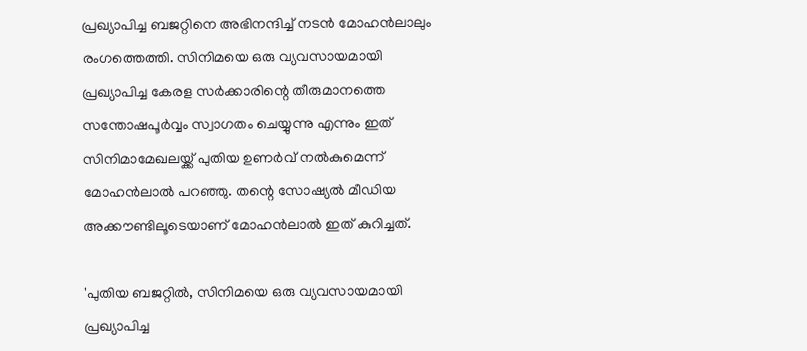പ്രഖ്യാപിച്ച ബജറ്റിനെ അഭിനന്ദിച്ച് നടന്‍ മോഹന്‍ലാലും രംഗത്തെത്തി. സിനിമയെ ഒരു വ്യവസായമായി പ്രഖ്യാപിച്ച കേരള സര്‍ക്കാരിന്റെ തീരുമാനത്തെ സന്തോഷപൂര്‍വ്വം സ്വാഗതം ചെയ്യുന്നു എന്നും ഇത് സിനിമാമേഖലയ്ക്ക് പുതിയ ഉണര്‍വ് നല്‍കുമെന്ന് മോഹന്‍ലാല്‍ പറഞ്ഞു. തന്റെ സോഷ്യല്‍ മീഡിയ അക്കൗണ്ടിലൂടെയാണ് മോഹന്‍ലാല്‍ ഇത് കുറിച്ചത്.

'പുതിയ ബജറ്റില്‍, സിനിമയെ ഒരു വ്യവസായമായി പ്രഖ്യാപിച്ച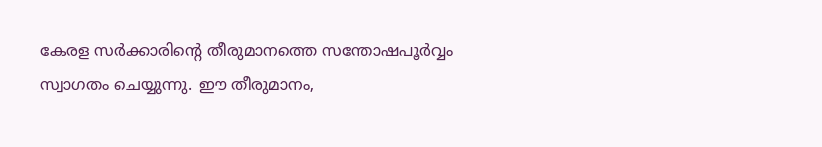കേരള സര്‍ക്കാരിന്റെ തീരുമാനത്തെ സന്തോഷപൂര്‍വ്വം സ്വാഗതം ചെയ്യുന്നു. ഈ തീരുമാനം,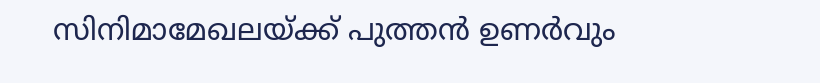സിനിമാമേഖലയ്ക്ക് പുത്തന്‍ ഉണര്‍വും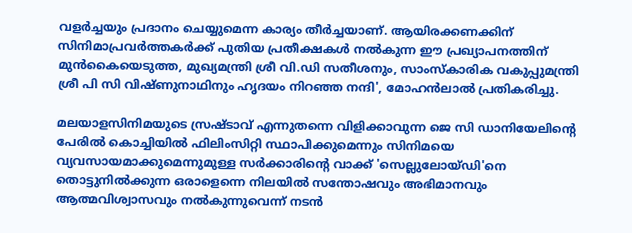വളര്‍ച്ചയും പ്രദാനം ചെയ്യുമെന്ന കാര്യം തീര്‍ച്ചയാണ്. ആയിരക്കണക്കിന് സിനിമാപ്രവര്‍ത്തകര്‍ക്ക് പുതിയ പ്രതീക്ഷകള്‍ നല്‍കുന്ന ഈ പ്രഖ്യാപനത്തിന് മുന്‍കൈയെടുത്ത, മുഖ്യമന്ത്രി ശ്രീ വി.ഡി സതീശനും, സാംസ്‌കാരിക വകുപ്പുമന്ത്രി ശ്രീ പി സി വിഷ്ണുനാഥിനും ഹൃദയം നിറഞ്ഞ നന്ദി', മോഹന്‍ലാല്‍ പ്രതികരിച്ചു.

മലയാളസിനിമയുടെ സ്രഷ്ടാവ് എന്നുതന്നെ വിളിക്കാവുന്ന ജെ സി ഡാനിയേലിന്റെ പേരില്‍ കൊച്ചിയില്‍ ഫിലിംസിറ്റി സ്ഥാപിക്കുമെന്നും സിനിമയെ വ്യവസായമാക്കുമെന്നുമുള്ള സര്‍ക്കാരിന്റെ വാക്ക് 'സെല്ലുലോയ്ഡി'നെ തൊട്ടുനില്‍ക്കുന്ന ഒരാളെന്നെ നിലയില്‍ സന്തോഷവും അഭിമാനവും ആത്മവിശ്വാസവും നല്‍കുന്നുവെന്ന് നടന്‍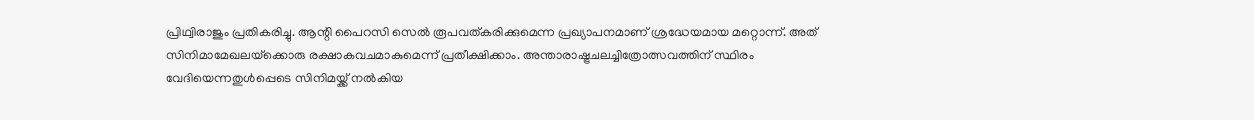പ്രിഥ്വിരാജും പ്രതികരിച്ചു. ആന്റി പൈറസി സെല്‍ രൂപവത്കരിക്കുമെന്ന പ്രഖ്യാപനമാണ് ശ്രദ്ധേയമായ മറ്റൊന്ന്. അത് സിനിമാമേഖലയ്‌ക്കൊരു രക്ഷാകവചമാകുമെന്ന് പ്രതീക്ഷിക്കാം. അന്താരാഷ്ട്രചലച്ചിത്രോത്സവത്തിന് സ്ഥിരം വേദിയെന്നതുള്‍പ്പെടെ സിനിമയ്ക്ക് നല്‍കിയ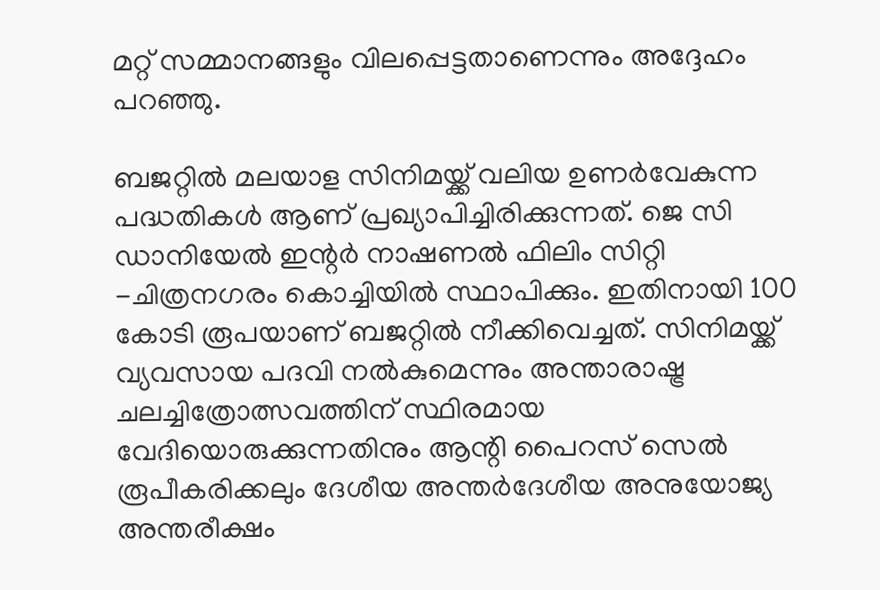മറ്റ് സമ്മാനങ്ങളും വിലപ്പെട്ടതാണെന്നും അദ്ദേഹം പറഞ്ഞു.

ബജറ്റില്‍ മലയാള സിനിമയ്ക്ക് വലിയ ഉണര്‍വേകുന്ന പദ്ധതികള്‍ ആണ് പ്രഖ്യാപിച്ചിരിക്കുന്നത്. ജെ സി ഡാനിയേല്‍ ഇന്റര്‍ നാഷണല്‍ ഫിലിം സിറ്റി -ചിത്രനഗരം കൊച്ചിയില്‍ സ്ഥാപിക്കും. ഇതിനായി 100 കോടി രൂപയാണ് ബജറ്റില്‍ നീക്കിവെച്ചത്. സിനിമയ്ക്ക് വ്യവസായ പദവി നല്‍കുമെന്നും അന്താരാഷ്ട്ര ചലച്ചിത്രോത്സവത്തിന് സ്ഥിരമായ വേദിയൊരുക്കുന്നതിനും ആന്റി പൈറസ് സെല്‍ രൂപീകരിക്കലും ദേശീയ അന്തര്‍ദേശീയ അനുയോജ്യ അന്തരീക്ഷം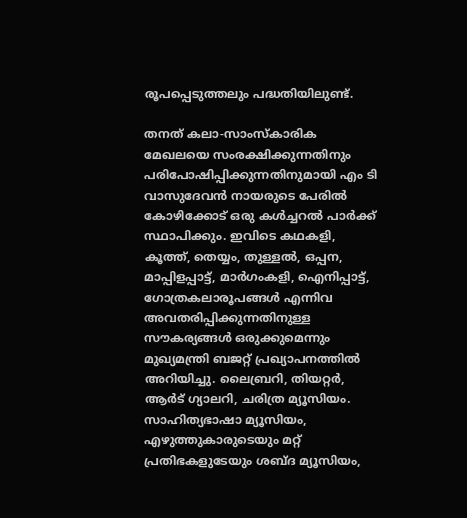രൂപപ്പെടുത്തലും പദ്ധതിയിലുണ്ട്.

തനത് കലാ-സാംസ്‌കാരിക മേഖലയെ സംരക്ഷിക്കുന്നതിനും പരിപോഷിപ്പിക്കുന്നതിനുമായി എം ടി വാസുദേവന്‍ നായരുടെ പേരില്‍ കോഴിക്കോട് ഒരു കള്‍ച്ചറല്‍ പാര്‍ക്ക് സ്ഥാപിക്കും. ഇവിടെ കഥകളി, കൂത്ത്, തെയ്യം, തുള്ളല്‍, ഒപ്പന, മാപ്പിളപ്പാട്ട്, മാര്‍ഗംകളി, ഐനിപ്പാട്ട്, ഗോത്രകലാരൂപങ്ങള്‍ എന്നിവ അവതരിപ്പിക്കുന്നതിനുള്ള സൗകര്യങ്ങള്‍ ഒരുക്കുമെന്നും മുഖ്യമന്ത്രി ബജറ്റ് പ്രഖ്യാപനത്തില്‍ അറിയിച്ചു. ലൈബ്രറി, തിയറ്റര്‍, ആര്‍ട് ഗ്യാലറി, ചരിത്ര മ്യൂസിയം. സാഹിത്യഭാഷാ മ്യൂസിയം, എഴുത്തുകാരുടെയും മറ്റ് പ്രതിഭകളുടേയും ശബ്ദ മ്യൂസിയം,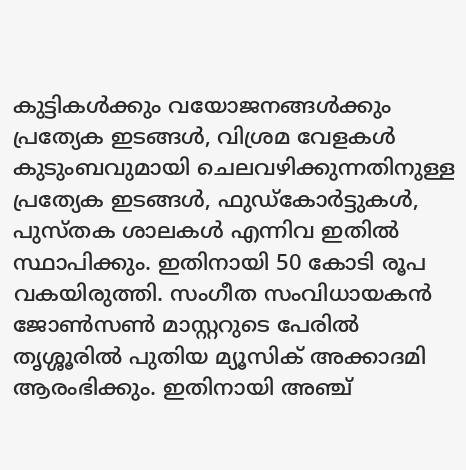കുട്ടികള്‍ക്കും വയോജനങ്ങള്‍ക്കും പ്രത്യേക ഇടങ്ങള്‍, വിശ്രമ വേളകള്‍ കുടുംബവുമായി ചെലവഴിക്കുന്നതിനുള്ള പ്രത്യേക ഇടങ്ങള്‍, ഫുഡ്കോര്‍ട്ടുകള്‍, പുസ്തക ശാലകള്‍ എന്നിവ ഇതില്‍ സ്ഥാപിക്കും. ഇതിനായി 50 കോടി രൂപ വകയിരുത്തി. സംഗീത സംവിധായകന്‍ ജോണ്‍സണ്‍ മാസ്റ്ററുടെ പേരില്‍ തൃശ്ശൂരില്‍ പുതിയ മ്യൂസിക് അക്കാദമി ആരംഭിക്കും. ഇതിനായി അഞ്ച്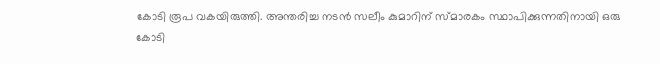കോടി രൂപ വകയിരുത്തി. അന്തരിച്ച നടന്‍ സലീം കുമാറിന് സ്മാരകം സ്ഥാപിക്കുന്നതിനായി ഒരു കോടി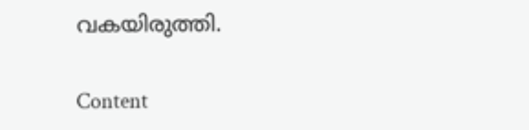വകയിരുത്തി.

Content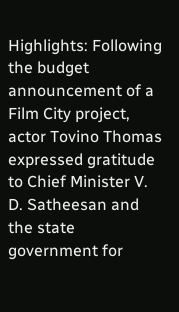Highlights: Following the budget announcement of a Film City project, actor Tovino Thomas expressed gratitude to Chief Minister V. D. Satheesan and the state government for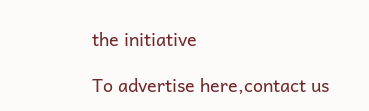the initiative

To advertise here,contact us